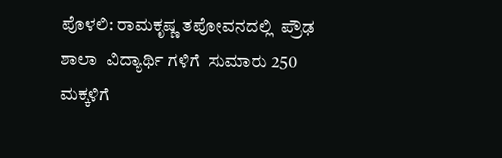ಪೊಳಲಿ: ರಾಮಕೃಷ್ಣ ತಪೋವನದಲ್ಲಿ  ಪ್ರೌಢ ಶಾಲಾ  ವಿದ್ಯಾರ್ಥಿ ಗಳಿಗೆ  ಸುಮಾರು 250  ಮಕ್ಕಳಿಗೆ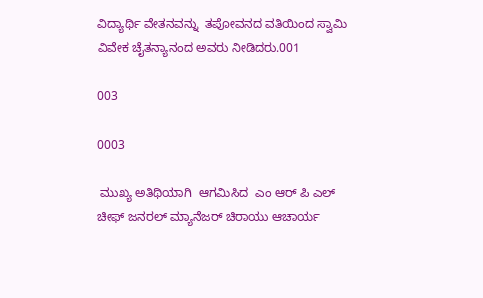ವಿದ್ಯಾರ್ಥಿ ವೇತನವನ್ನು  ತಪೋವನದ ವತಿಯಿಂದ ಸ್ವಾಮಿ ವಿವೇಕ ಚೈತನ್ಯಾನಂದ ಅವರು ನೀಡಿದರು.001

003

0003

 ಮುಖ್ಯ ಅತಿಥಿಯಾಗಿ  ಆಗಮಿಸಿದ  ಎಂ ಆರ್ ಪಿ ಎಲ್ ಚೀಫ್ ಜನರಲ್ ಮ್ಯಾನೆಜರ್ ಚಿರಾಯು ಆಚಾರ್ಯ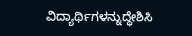ವಿದ್ಯಾರ್ಥಿಗಳನ್ನುದ್ಧೇಶಿಸಿ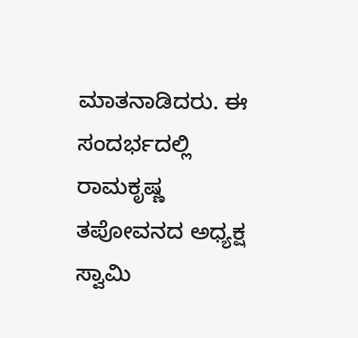ಮಾತನಾಡಿದರು. ಈ ಸಂದರ್ಭದಲ್ಲಿ ರಾಮಕೃಷ್ಣ ತಪೋವನದ ಅಧ್ಯಕ್ಷ ಸ್ವಾಮಿ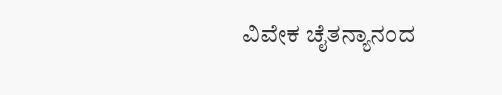ವಿವೇಕ ಚೈತನ್ಯಾನಂದ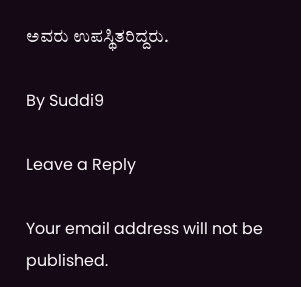ಅವರು ಉಪಸ್ಥಿತರಿದ್ದರು.

By Suddi9

Leave a Reply

Your email address will not be published.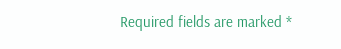Required fields are marked *